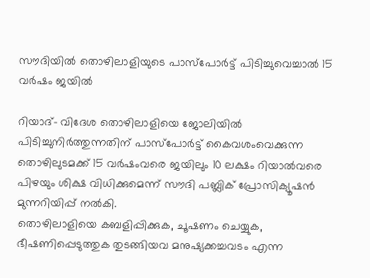സൗദിയില്‍ തൊഴിലാളിയുടെ പാസ്‌പോര്‍ട്ട് പിടിച്ചുവെച്ചാല്‍ 15 വര്‍ഷം ജയില്‍

റിയാദ്- വിദേശ തൊഴിലാളിയെ ജോലിയില്‍ പിടിച്ചുനിര്‍ത്തുന്നതിന് പാസ്‌പോര്‍ട്ട് കൈവശംവെക്കുന്ന തൊഴിലുടമക്ക് 15 വര്‍ഷംവരെ ജയിലും 10 ലക്ഷം റിയാല്‍വരെ പിഴയും ശിക്ഷ വിധിക്കുമെന്ന് സൗദി പബ്ലിക് പ്രോസിക്യൂഷന്‍ മുന്നറിയിപ്പ് നല്‍കി.
തൊഴിലാളിയെ കബളിപ്പിക്കുക, ചൂഷണം ചെയ്യുക, ഭീഷണിപ്പെടുത്തുക തുടങ്ങിയവ മനുഷ്യക്കച്ചവടം എന്ന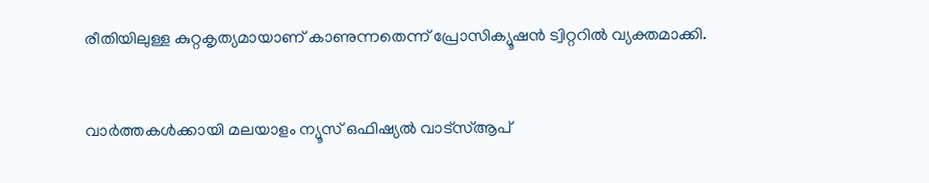രീതിയിലുള്ള കുറ്റകൃത്യമായാണ് കാണുന്നതെന്ന് പ്രോസിക്യൂഷന്‍ ട്വിറ്ററില്‍ വ്യക്തമാക്കി.


വാർത്തകൾക്കായി മലയാളം ന്യൂസ് ഒഫിഷ്യൽ വാട്‌സ്ആപ്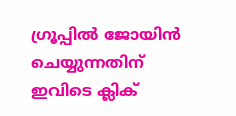ഗ്രൂപ്പിൽ ജോയിൻ ചെയ്യുന്നതിന് ഇവിടെ ക്ലിക്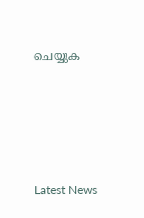ചെയ്യുക







Latest News